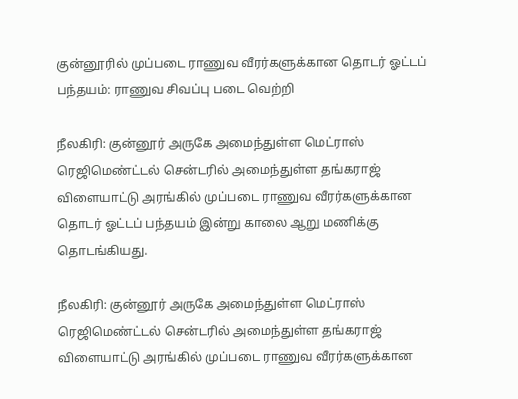குன்னூரில் முப்படை ராணுவ வீரர்களுக்கான தொடர் ஓட்டப் பந்தயம்: ராணுவ சிவப்பு படை வெற்றி

நீலகிரி: குன்னூர் அருகே அமைந்துள்ள மெட்ராஸ் ரெஜிமெண்ட்டல் சென்டரில் அமைந்துள்ள தங்கராஜ் விளையாட்டு அரங்கில் முப்படை ராணுவ வீரர்களுக்கான தொடர் ஓட்டப் பந்தயம் இன்று காலை ஆறு மணிக்கு தொடங்கியது.

நீலகிரி: குன்னூர் அருகே அமைந்துள்ள மெட்ராஸ் ரெஜிமெண்ட்டல் சென்டரில் அமைந்துள்ள தங்கராஜ் விளையாட்டு அரங்கில் முப்படை ராணுவ வீரர்களுக்கான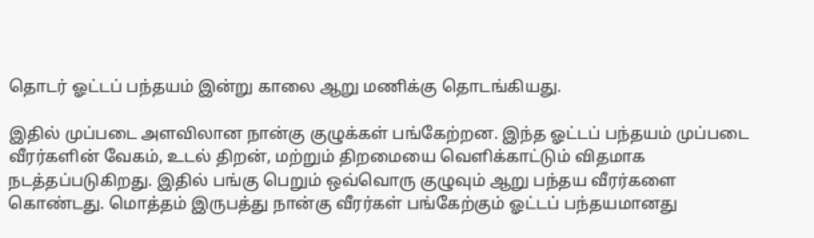தொடர் ஓட்டப் பந்தயம் இன்று காலை ஆறு மணிக்கு தொடங்கியது.

இதில் முப்படை அளவிலான நான்கு குழுக்கள் பங்கேற்றன. இந்த ஓட்டப் பந்தயம் முப்படை வீரர்களின் வேகம், உடல் திறன், மற்றும் திறமையை வெளிக்காட்டும் விதமாக நடத்தப்படுகிறது. இதில் பங்கு பெறும் ஒவ்வொரு குழுவும் ஆறு பந்தய வீரர்களை கொண்டது. மொத்தம் இருபத்து நான்கு வீரர்கள் பங்கேற்கும் ஓட்டப் பந்தயமானது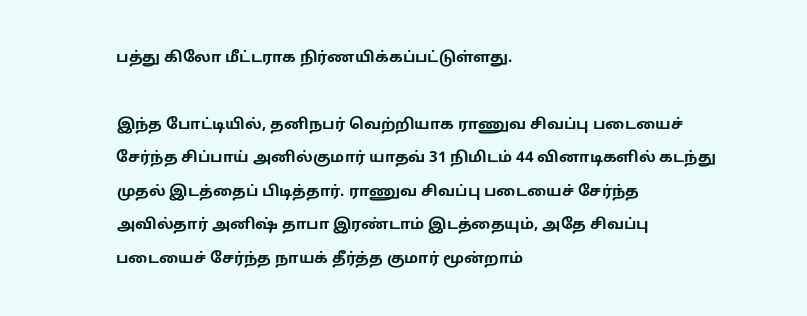பத்து கிலோ மீட்டராக நிர்ணயிக்கப்பட்டுள்ளது.

இந்த போட்டியில், தனிநபர் வெற்றியாக ராணுவ சிவப்பு படையைச் சேர்ந்த சிப்பாய் அனில்குமார் யாதவ் 31 நிமிடம் 44 வினாடிகளில் கடந்து முதல் இடத்தைப் பிடித்தார். ராணுவ சிவப்பு படையைச் சேர்ந்த அவில்தார் அனிஷ் தாபா இரண்டாம் இடத்தையும், அதே சிவப்பு படையைச் சேர்ந்த நாயக் தீர்த்த குமார் மூன்றாம்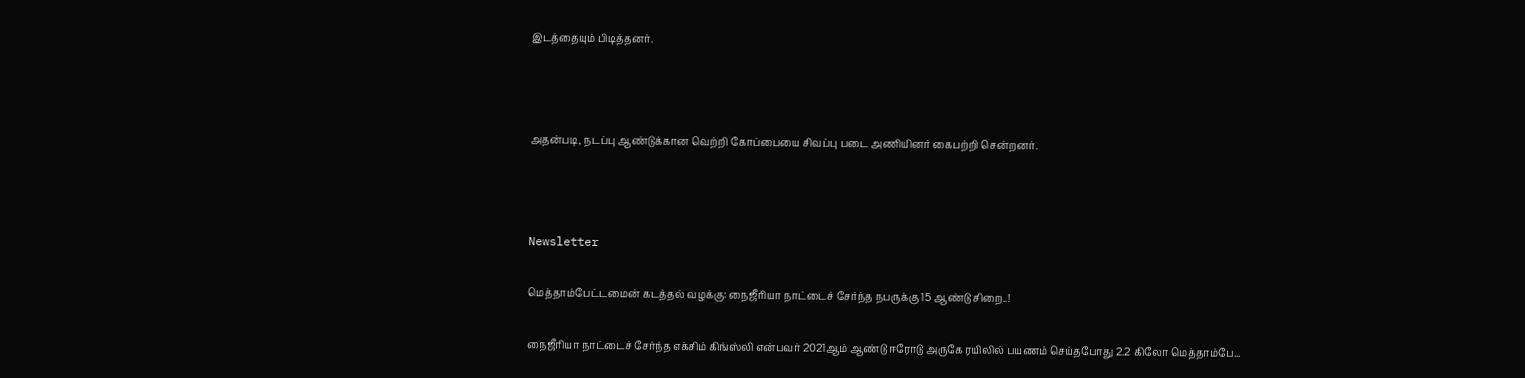இடத்தையும் பிடித்தனர்.



அதன்படி, நடப்பு ஆண்டுக்கான வெற்றி கோப்பையை சிவப்பு படை அணியினர் கைபற்றி சென்றனர்.



Newsletter

மெத்தாம்பேட்டமைன் கடத்தல் வழக்கு: நைஜீரியா நாட்டைச் சேர்ந்த நபருக்கு 15 ஆண்டு சிறை..!

நைஜீரியா நாட்டைச் சேர்ந்த எக்சிம் கிங்ஸ்லி என்பவர் 2021ஆம் ஆண்டு ஈரோடு அருகே ரயிலில் பயணம் செய்தபோது 2.2 கிலோ மெத்தாம்பே...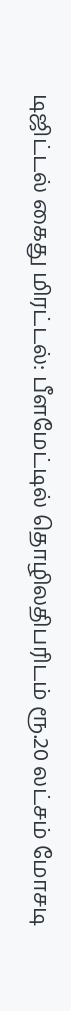டிஜிட்டல் கைது மிரட்டல்: பீளமேட்டில் தொழிலதிபரிடம் ரூ.20 லட்சம் மோசடி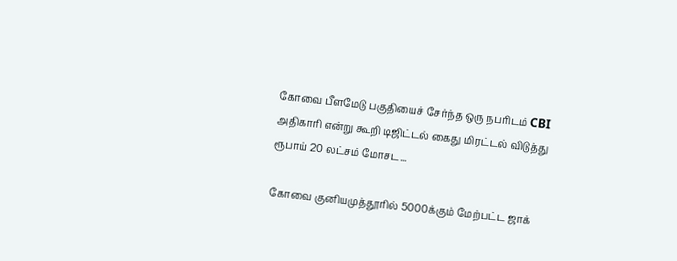கோவை பீளமேடு பகுதியைச் சேர்ந்த ஒரு நபரிடம் CBI அதிகாரி என்று கூறி டிஜிட்டல் கைது மிரட்டல் விடுத்து ரூபாய் 20 லட்சம் மோசட...

கோவை குனியமுத்தூரில் 5000க்கும் மேற்பட்ட ஜாக்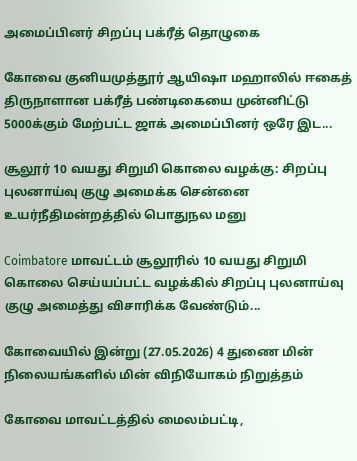அமைப்பினர் சிறப்பு பக்ரீத் தொழுகை

கோவை குனியமுத்தூர் ஆயிஷா மஹாலில் ஈகைத் திருநாளான பக்ரீத் பண்டிகையை முன்னிட்டு 5000க்கும் மேற்பட்ட ஜாக் அமைப்பினர் ஒரே இட...

சூலூர் 10 வயது சிறுமி கொலை வழக்கு: சிறப்பு புலனாய்வு குழு அமைக்க சென்னை உயர்நீதிமன்றத்தில் பொதுநல மனு

Coimbatore மாவட்டம் சூலூரில் 10 வயது சிறுமி கொலை செய்யப்பட்ட வழக்கில் சிறப்பு புலனாய்வு குழு அமைத்து விசாரிக்க வேண்டும்...

கோவையில் இன்று (27.05.2026) 4 துணை மின் நிலையங்களில் மின் விநியோகம் நிறுத்தம்

கோவை மாவட்டத்தில் மைலம்பட்டி,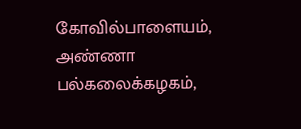கோவில்பாளையம், அண்ணா பல்கலைக்கழகம்,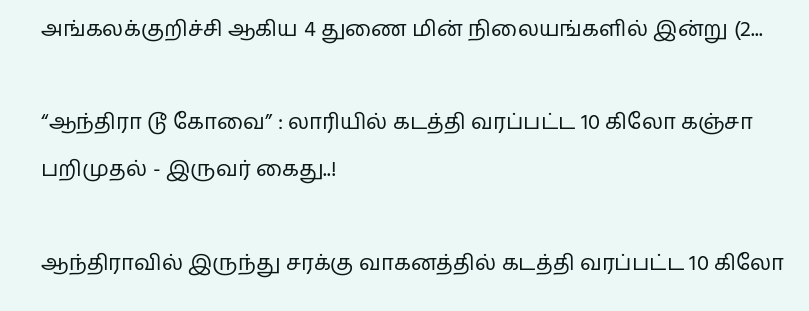அங்கலக்குறிச்சி ஆகிய 4 துணை மின் நிலையங்களில் இன்று (2...

“ஆந்திரா டூ கோவை” : லாரியில் கடத்தி வரப்பட்ட 10 கிலோ கஞ்சா பறிமுதல் - இருவர் கைது..!

ஆந்திராவில் இருந்து சரக்கு வாகனத்தில் கடத்தி வரப்பட்ட 10 கிலோ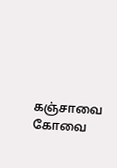கஞ்சாவை கோவை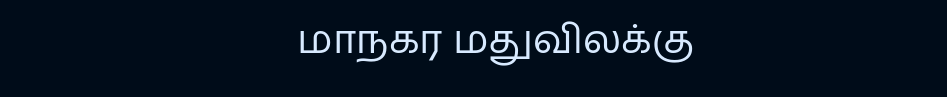மாநகர மதுவிலக்கு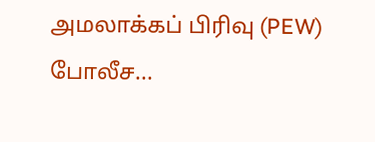அமலாக்கப் பிரிவு (PEW) போலீச...